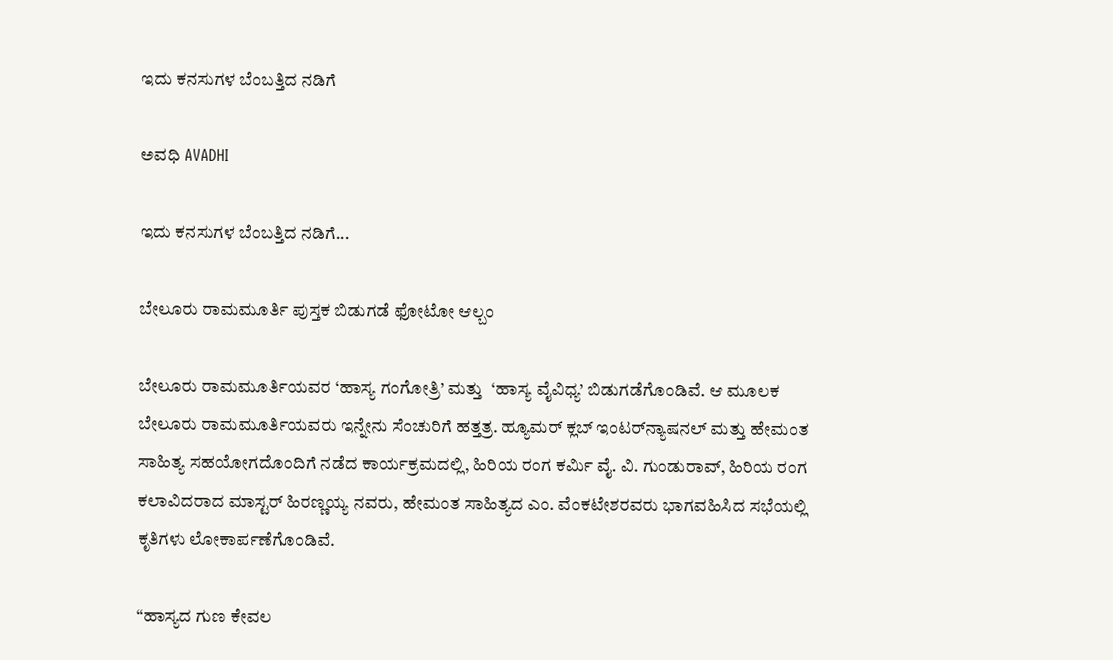ಇದು ಕನಸುಗಳ ಬೆಂಬತ್ತಿದ ನಡಿಗೆ‍

ಅವಧಿ AVADHI

ಇದು ಕನಸುಗಳ ಬೆಂಬತ್ತಿದ ನಡಿಗೆ...

ಬೇಲೂರು ರಾಮಮೂರ್ತಿ ಪುಸ್ತಕ ಬಿಡುಗಡೆ ಫೋಟೋ ಆಲ್ಬಂ

ಬೇಲೂರು ರಾಮಮೂರ್ತಿಯವರ ‘ಹಾಸ್ಯ ಗಂಗೋತ್ರಿ’ ಮತ್ತು  ‘ಹಾಸ್ಯ ವೈವಿಧ್ಯ’ ಬಿಡುಗಡೆಗೊಂಡಿವೆ. ಆ ಮೂಲಕ ಬೇಲೂರು ರಾಮಮೂರ್ತಿಯವರು ಇನ್ನೇನು ಸೆಂಚುರಿಗೆ ಹತ್ತತ್ರ. ಹ್ಯೂಮರ್ ಕ್ಲಬ್ ಇಂಟರ್‌ನ್ಯಾಷನಲ್ ಮತ್ತು ಹೇಮಂತ ಸಾಹಿತ್ಯ ಸಹಯೋಗದೊಂದಿಗೆ ನಡೆದ ಕಾರ್ಯಕ್ರಮದಲ್ಲಿ, ಹಿರಿಯ ರಂಗ ಕರ್ಮಿ ವೈ. ವಿ. ಗುಂಡುರಾವ್, ಹಿರಿಯ ರಂಗ ಕಲಾವಿದರಾದ ಮಾಸ್ಟರ್ ಹಿರಣ್ಣಯ್ಯ ನವರು, ಹೇಮಂತ ಸಾಹಿತ್ಯದ ಎಂ. ವೆಂಕಟೇಶರವರು ಭಾಗವಹಿಸಿದ ಸಭೆಯಲ್ಲಿ ಕೃತಿಗಳು ಲೋಕಾರ್ಪಣೆಗೊಂಡಿವೆ.

“ಹಾಸ್ಯದ ಗುಣ ಕೇವಲ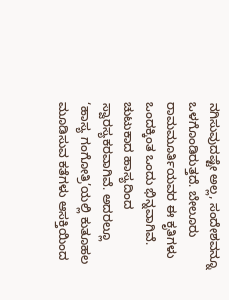ನಗಿಸುವುದಷ್ಟೇ ಅಲ್ಲ, ಸಂದೇಶವನ್ನೂ ಒಳಗೊಂಡಿರುತ್ತದೆ. ಬೇಲೂರು ರಾಮಮೂರ್ತಿಯವರ ಈ ಕೃತಿಗಳು ಒಂದಕ್ಕಿಂತ ಒಂದು ಭಿನ್ನವಾಗಿವೆ. ಚುಟುಕಾದ ಹಾಸ್ಯದಿಂದ ಸ್ವಾರಸ್ಯಕರವಾಗಿವೆ. ಅದರಲ್ಲೂ ‘ಹಾಸ್ಯ ಗಂಗೋತ್ರಿ’ಯಲ್ಲಿ ಕುತೂಹಲ ಮೂಡಿಸುವ ಕತೆಗಳು ಆಸಕ್ತಿಯಿಂದ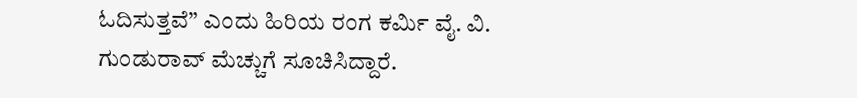ಓದಿಸುತ್ತವೆ” ಎಂದು ಹಿರಿಯ ರಂಗ ಕರ್ಮಿ ವೈ. ವಿ. ಗುಂಡುರಾವ್ ಮೆಚ್ಚುಗೆ ಸೂಚಿಸಿದ್ದಾರೆ.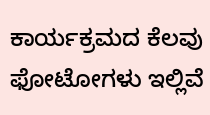ಕಾರ್ಯಕ್ರಮದ ಕೆಲವು ಫೋಟೋಗಳು ಇಲ್ಲಿವೆ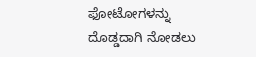ಫೋಟೋಗಳನ್ನು ದೊಡ್ಡದಾಗಿ ನೋಡಲು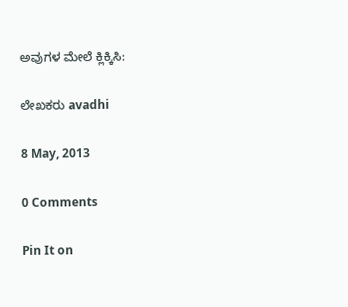ಅವುಗಳ ಮೇಲೆ ಕ್ಲಿಕ್ಕಿಸಿ:

ಲೇಖಕರು avadhi

8 May, 2013

0 Comments

Pin It on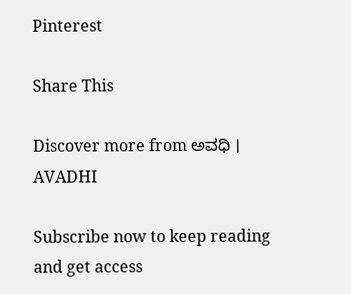Pinterest

Share This

Discover more from ಅವಧಿ । AVADHI

Subscribe now to keep reading and get access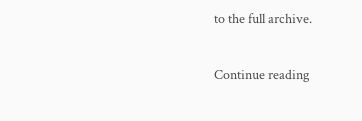to the full archive.

Continue reading